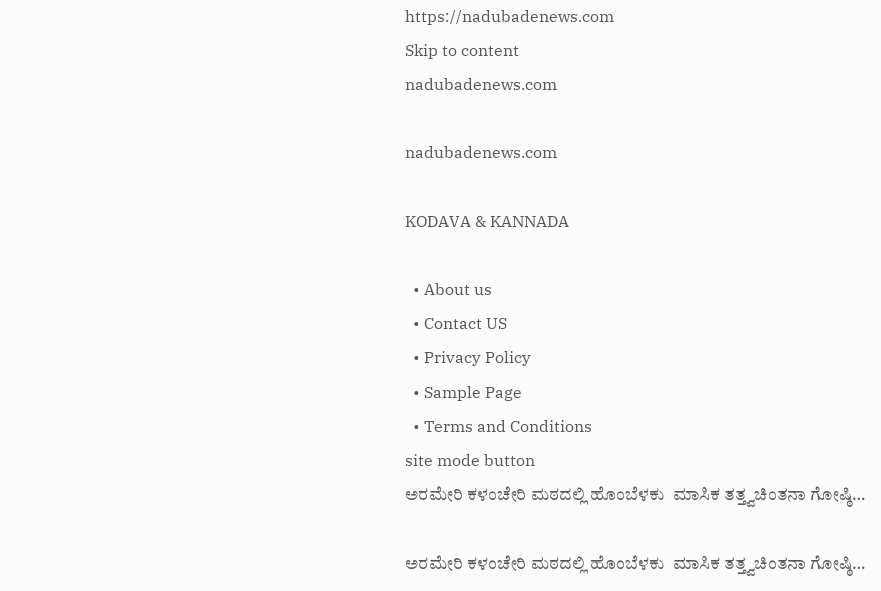https://nadubadenews.com
Skip to content
nadubadenews.com

nadubadenews.com

KODAVA & KANNADA

  • About us
  • Contact US
  • Privacy Policy
  • Sample Page
  • Terms and Conditions
site mode button
ಅರಮೇರಿ ಕಳಂಚೇರಿ ಮಠದಲ್ಲಿ ಹೊಂಬೆಳಕು  ಮಾಸಿಕ ತತ್ತ್ವಚಿಂತನಾ ಗೋಷ್ಠಿ…

ಅರಮೇರಿ ಕಳಂಚೇರಿ ಮಠದಲ್ಲಿ ಹೊಂಬೆಳಕು  ಮಾಸಿಕ ತತ್ತ್ವಚಿಂತನಾ ಗೋಷ್ಠಿ…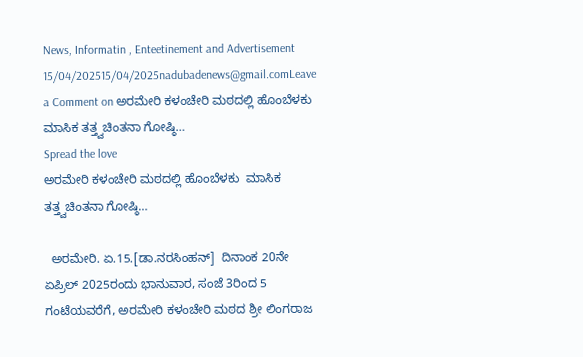News, Informatin , Enteetinement and Advertisement
15/04/202515/04/2025nadubadenews@gmail.comLeave a Comment on ಅರಮೇರಿ ಕಳಂಚೇರಿ ಮಠದಲ್ಲಿ ಹೊಂಬೆಳಕು  ಮಾಸಿಕ ತತ್ತ್ವಚಿಂತನಾ ಗೋಷ್ಠಿ…
Spread the love
ಅರಮೇರಿ ಕಳಂಚೇರಿ ಮಠದಲ್ಲಿ ಹೊಂಬೆಳಕು  ಮಾಸಿಕ ತತ್ತ್ವಚಿಂತನಾ ಗೋಷ್ಠಿ…

  ಅರಮೇರಿ. ಏ.15.[ಡಾ.ನರಸಿಂಹನ್]  ದಿನಾಂಕ 20ನೇ ಏಪ್ರಿಲ್ 2025ರಂದು ಭಾನುವಾರ, ಸಂಜೆ 3ರಿಂದ 5 ಗಂಟೆಯವರೆಗೆ, ಅರಮೇರಿ ಕಳಂಚೇರಿ ಮಠದ ಶ್ರೀ ಲಿಂಗರಾಜ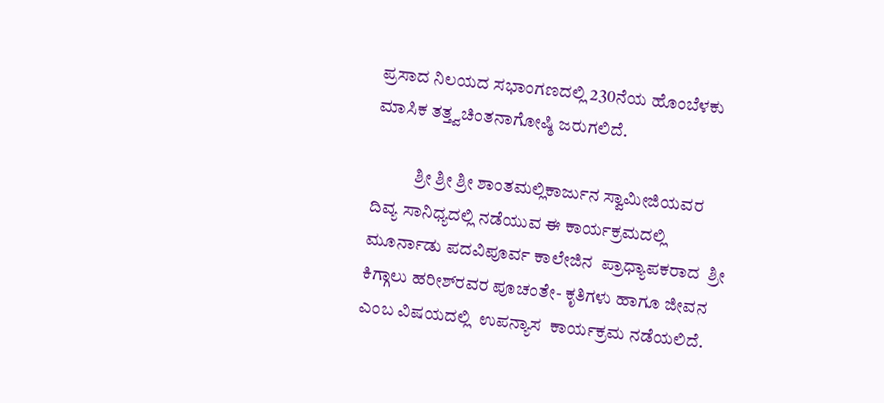ಪ್ರಸಾದ ನಿಲಯದ ಸಭಾಂಗಣದಲ್ಲಿ 230ನೆಯ ಹೊಂಬೆಳಕು ಮಾಸಿಕ ತತ್ತ್ವಚಿಂತನಾಗೋಷ್ಠಿ ಜರುಗಲಿದೆ.

            ಶ್ರೀ ಶ್ರೀ ಶ್ರೀ ಶಾಂತಮಲ್ಲಿಕಾರ್ಜುನ ಸ್ವಾಮೀಜಿಯವರ ದಿವ್ಯ ಸಾನಿಧ್ಯದಲ್ಲಿ ನಡೆಯುವ ಈ ಕಾರ್ಯಕ್ರಮದಲ್ಲಿ ಮೂರ್ನಾಡು ಪದವಿಪೂರ್ವ ಕಾಲೇಜಿನ  ಪ್ರಾಧ್ಯಾಪಕರಾದ‌  ಶ್ರೀ ಕಿಗ್ಗಾಲು ಹರೀಶ್‌ರವರ ಪೂಚಂತೇ- ಕೃತಿಗಳು ಹಾಗೂ ಜೀವನ  ಎಂಬ ವಿಷಯದಲ್ಲಿ  ಉಪನ್ಯಾಸ  ಕಾರ್ಯಕ್ರಮ ನಡೆಯಲಿದೆ.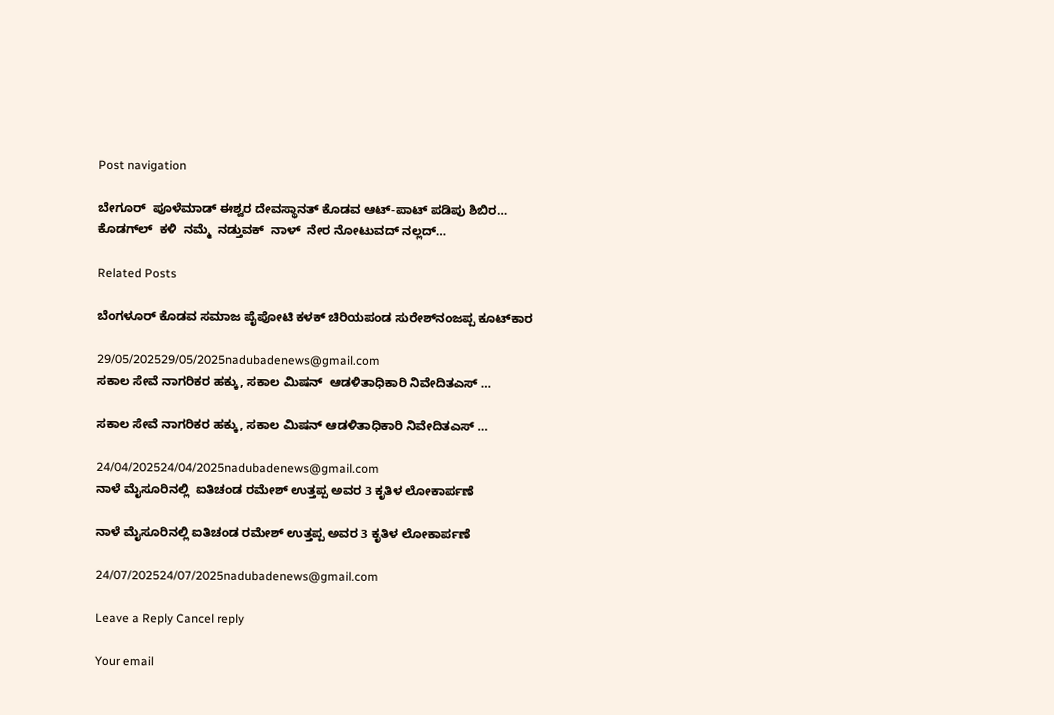Post navigation

ಬೇಗೂರ್ ‌ ಪೂಳೆಮಾಡ್‌ ಈಶ್ವರ ದೇವಸ್ಥಾನತ್‌ ಕೊಡವ ಆಟ್-ಪಾಟ್ ಪಡಿಪು ಶಿಬಿರ…
ಕೊಡಗ್‌ಲ್  ಕಳಿ  ನಮ್ಮೆ  ನಡ್ತುವಕ್  ನಾಳ್  ನೇರ ನೋಟುವದ್ ನಲ್ಲದ್…

Related Posts

ಬೆಂಗಳೂರ್ ಕೊಡವ ಸಮಾಜ ಪೈಪೋಟಿ ಕಳಕ್ ಚಿರಿಯಪಂಡ ಸುರೇಶ್‌‌ನಂಜಪ್ಪ ಕೂಟ್‌ಕಾರ

29/05/202529/05/2025nadubadenews@gmail.com
ಸಕಾಲ ಸೇವೆ ನಾಗರಿಕರ ಹಕ್ಕು, ಸಕಾಲ ಮಿಷನ್  ಆಡಳಿತಾಧಿಕಾರಿ ನಿವೇದಿತಎಸ್ …

ಸಕಾಲ ಸೇವೆ ನಾಗರಿಕರ ಹಕ್ಕು, ಸಕಾಲ ಮಿಷನ್ ಆಡಳಿತಾಧಿಕಾರಿ ನಿವೇದಿತಎಸ್ …

24/04/202524/04/2025nadubadenews@gmail.com
ನಾಳೆ ಮೈಸೂರಿನಲ್ಲಿ  ಐತಿಚಂಡ ರಮೇಶ್‌ ಉತ್ತಪ್ಪ ಅವರ 3 ಕೃತಿಳ ಲೋಕಾರ್ಪಣೆ

ನಾಳೆ ಮೈಸೂರಿನಲ್ಲಿ ಐತಿಚಂಡ ರಮೇಶ್‌ ಉತ್ತಪ್ಪ ಅವರ 3 ಕೃತಿಳ ಲೋಕಾರ್ಪಣೆ

24/07/202524/07/2025nadubadenews@gmail.com

Leave a Reply Cancel reply

Your email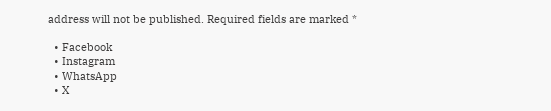address will not be published. Required fields are marked *

  • Facebook
  • Instagram
  • WhatsApp
  • X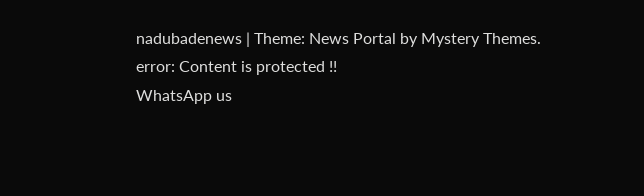nadubadenews | Theme: News Portal by Mystery Themes.
error: Content is protected !!
WhatsApp us